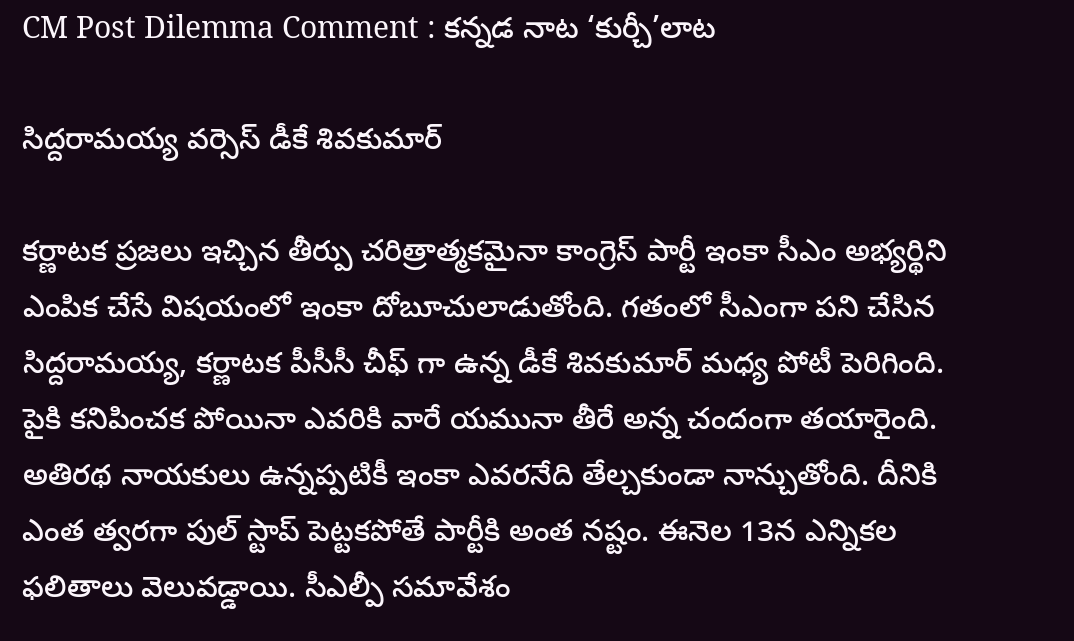CM Post Dilemma Comment : క‌న్న‌డ నాట ‘కుర్చీ’లాట

సిద్ద‌రామ‌య్య వ‌ర్సెస్ డీకే శివ‌కుమార్

క‌ర్ణాట‌క ప్ర‌జ‌లు ఇచ్చిన తీర్పు చ‌రిత్రాత్మ‌క‌మైనా కాంగ్రెస్ పార్టీ ఇంకా సీఎం అభ్య‌ర్థిని ఎంపిక చేసే విష‌యంలో ఇంకా దోబూచులాడుతోంది. గ‌తంలో సీఎంగా ప‌ని చేసిన సిద్ద‌రామ‌య్య, క‌ర్ణాట‌క పీసీసీ చీఫ్ గా ఉన్న డీకే శివ‌కుమార్ మ‌ధ్య పోటీ పెరిగింది. పైకి క‌నిపించక పోయినా ఎవ‌రికి వారే య‌మునా తీరే అన్న చందంగా త‌యారైంది. అతిర‌థ నాయ‌కులు ఉన్న‌ప్ప‌టికీ ఇంకా ఎవ‌ర‌నేది తేల్చ‌కుండా నాన్చుతోంది. దీనికి ఎంత త్వ‌ర‌గా పుల్ స్టాప్ పెట్ట‌క‌పోతే పార్టీకి అంత న‌ష్టం. ఈనెల 13న ఎన్నిక‌ల ఫ‌లితాలు వెలువ‌డ్డాయి. సీఎల్పీ స‌మావేశం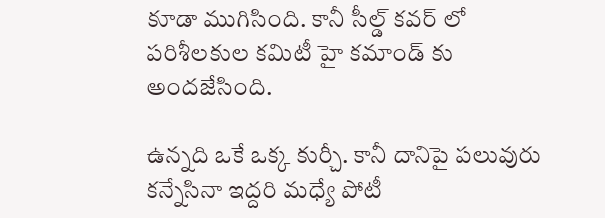కూడా ముగిసింది. కానీ సీల్డ్ క‌వ‌ర్ లో ప‌రిశీల‌కుల క‌మిటీ హై క‌మాండ్ కు అంద‌జేసింది.

ఉన్న‌ది ఒకే ఒక్క కుర్చీ. కానీ దానిపై ప‌లువురు క‌న్నేసినా ఇద్ద‌రి మ‌ధ్యే పోటీ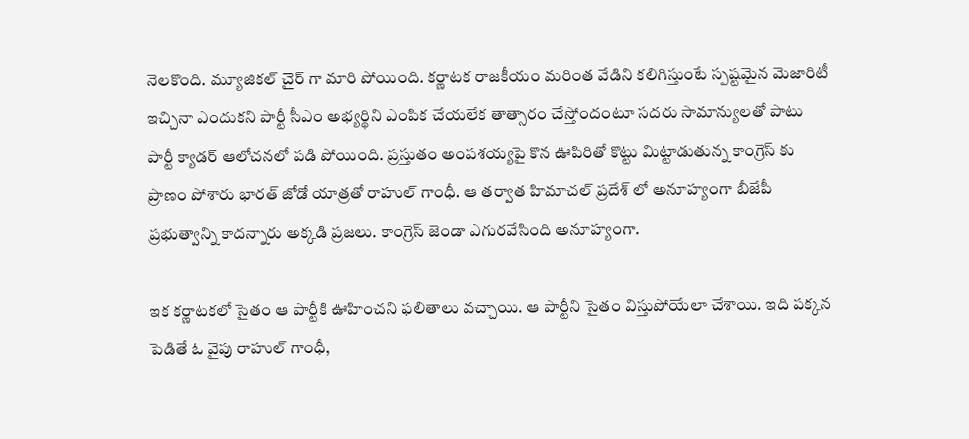నెల‌కొంది. మ్యూజిక‌ల్ చైర్ గా మారి పోయింది. క‌ర్ణాట‌క రాజ‌కీయం మ‌రింత వేడిని క‌లిగిస్తుంటే స్ప‌ష్ట‌మైన మెజారిటీ ఇచ్చినా ఎందుక‌ని పార్టీ సీఎం అభ్య‌ర్థిని ఎంపిక చేయ‌లేక తాత్సారం చేస్తోందంటూ స‌ద‌రు సామాన్యుల‌తో పాటు పార్టీ క్యాడ‌ర్ ఆలోచ‌న‌లో ప‌డి పోయింది. ప్ర‌స్తుతం అంప‌శ‌య్య‌పై కొన ఊపిరితో కొట్టు మిట్టాడుతున్న కాంగ్రెస్ కు ప్రాణం పోశారు భార‌త్ జోడో యాత్ర‌తో రాహుల్ గాంధీ. ఆ త‌ర్వాత హిమాచ‌ల్ ప్ర‌దేశ్ లో అనూహ్యంగా బీజేపీ ప్ర‌భుత్వాన్ని కాద‌న్నారు అక్క‌డి ప్ర‌జ‌లు. కాంగ్రెస్ జెండా ఎగుర‌వేసింది అనూహ్యంగా.

ఇక క‌ర్ణాట‌క‌లో సైతం ఆ పార్టీకి ఊహించ‌ని ఫ‌లితాలు వ‌చ్చాయి. ఆ పార్టీని సైతం విస్తుపోయేలా చేశాయి. ఇది ప‌క్క‌న పెడితే ఓ వైపు రాహుల్ గాంధీ,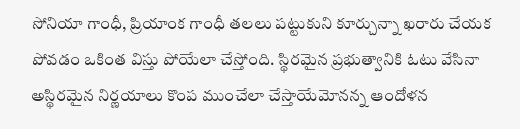సోనియా గాంధీ, ప్రియాంక గాంధీ త‌ల‌లు ప‌ట్టుకుని కూర్చున్నా ఖ‌రారు చేయ‌క పోవ‌డం ఒకింత విస్తు పోయేలా చేస్తోంది. స్థిర‌మైన ప్ర‌భుత్వానికి ఓటు వేసినా అస్థిర‌మైన నిర్ణ‌యాలు కొంప ముంచేలా చేస్తాయేమోన‌న్న ఆందోళ‌న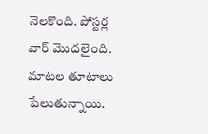నెల‌కొంది. పోస్ట‌ర్ల వార్ మొద‌లైంది. మాట‌ల తూటాలు పేలుతున్నాయి.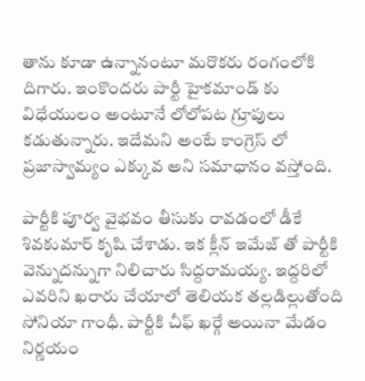తాను కూడా ఉన్నానంటూ మ‌రొక‌రు రంగంలోకి దిగారు. ఇంకొంద‌రు పార్టీ హైక‌మాండ్ కు విధేయులం అంటూనే లోలోప‌ట గ్రూపులు క‌డుతున్నారు. ఇదేమ‌ని అంటే కాంగ్రెస్ లో ప్ర‌జాస్వామ్యం ఎక్కువ అని స‌మాధానం వ‌స్తోంది.

పార్టీకి పూర్వ వైభ‌వం తీసుకు రావ‌డంలో డీకే శివ‌కుమార్ కృషి చేశాడు. ఇక క్లీన్ ఇమేజ్ తో పార్టీకి వెన్నుద‌న్నుగా నిలిచారు సిద్ద‌రామ‌య్య‌. ఇద్ద‌రిలో ఎవ‌రిని ఖ‌రారు చేయాలో తెలియ‌క త‌ల్ల‌డిల్లుతోంది సోనియా గాంధీ. పార్టీకి చీఫ్ ఖ‌ర్గే అయినా మేడం నిర్ణ‌యం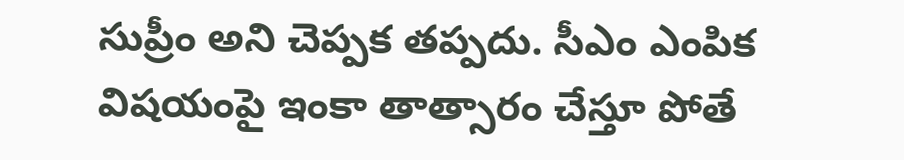సుప్రీం అని చెప్ప‌క త‌ప్ప‌దు. సీఎం ఎంపిక విష‌యంపై ఇంకా తాత్సారం చేస్తూ పోతే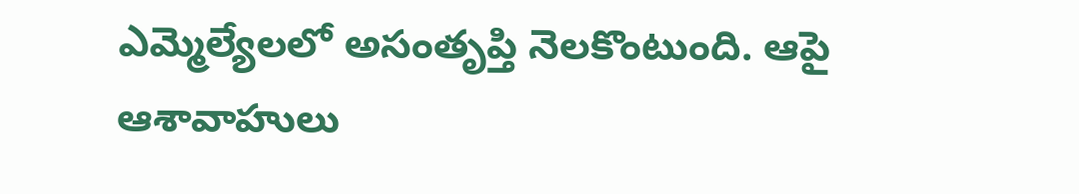ఎమ్మెల్యేల‌లో అసంతృప్తి నెల‌కొంటుంది. ఆపై ఆశావాహులు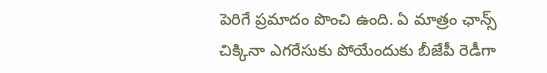పెరిగే ప్ర‌మాదం పొంచి ఉంది. ఏ మాత్రం ఛాన్స్ చిక్కినా ఎగ‌రేసుకు పోయేందుకు బీజేపీ రెడీగా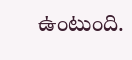ఉంటుంది.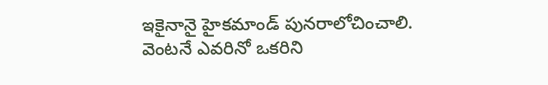ఇకైనానై హైకమాండ్ పున‌రాలోచించాలి. వెంట‌నే ఎవ‌రినో ఒక‌రిని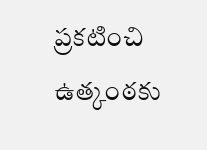ప్ర‌క‌టించి ఉత్కంఠ‌కు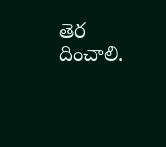తెర దించాలి.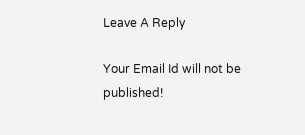Leave A Reply

Your Email Id will not be published!